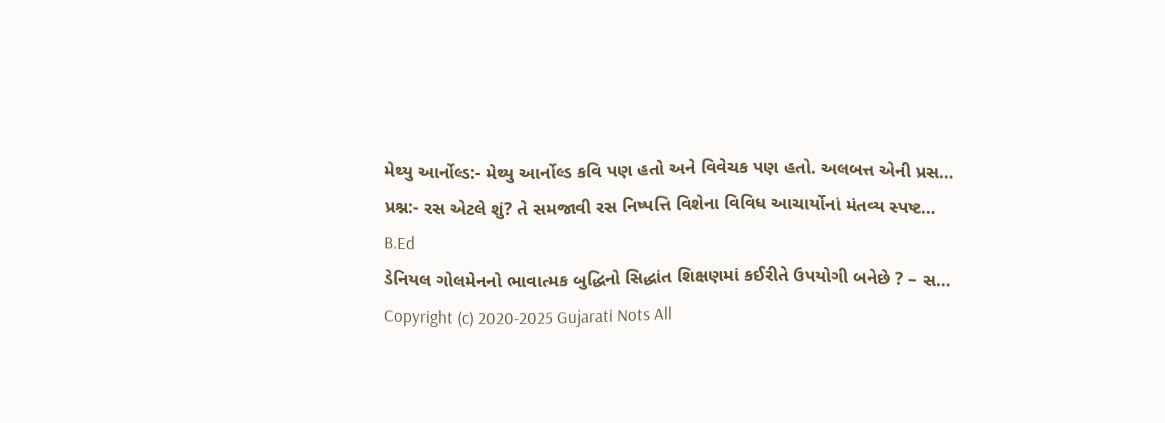મેથ્યુ આર્નોલ્ડ:- મેથ્યુ આર્નોલ્ડ કવિ પણ હતો અને વિવેચક પણ હતો. અલબત્ત એની પ્રસ…
પ્રશ્ન:- રસ એટલે શું? તે સમજાવી રસ નિષ્પત્તિ વિશેના વિવિધ આચાર્યોનાં મંતવ્ય સ્પષ્ટ…
B.Ed
ડેનિયલ ગોલમેનનો ભાવાત્મક બુદ્ધિનો સિદ્ધાંત શિક્ષણમાં કઈરીતે ઉપયોગી બનેછે ? – સ…
Copyright (c) 2020-2025 Gujarati Nots All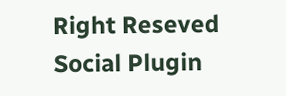Right Reseved
Social Plugin